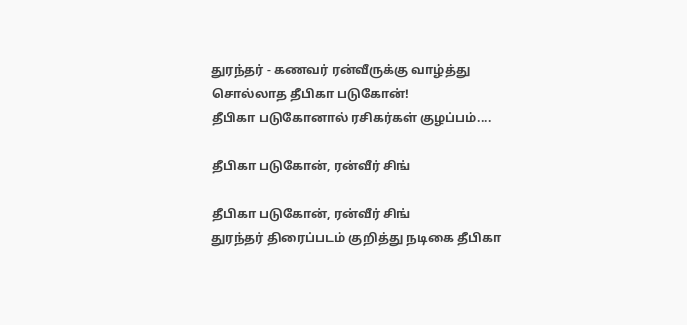துரந்தர் - கணவர் ரன்வீருக்கு வாழ்த்து சொல்லாத தீபிகா படுகோன்!
தீபிகா படுகோனால் ரசிகர்கள் குழப்பம்....

தீபிகா படுகோன், ரன்வீர் சிங்

தீபிகா படுகோன், ரன்வீர் சிங்
துரந்தர் திரைப்படம் குறித்து நடிகை தீபிகா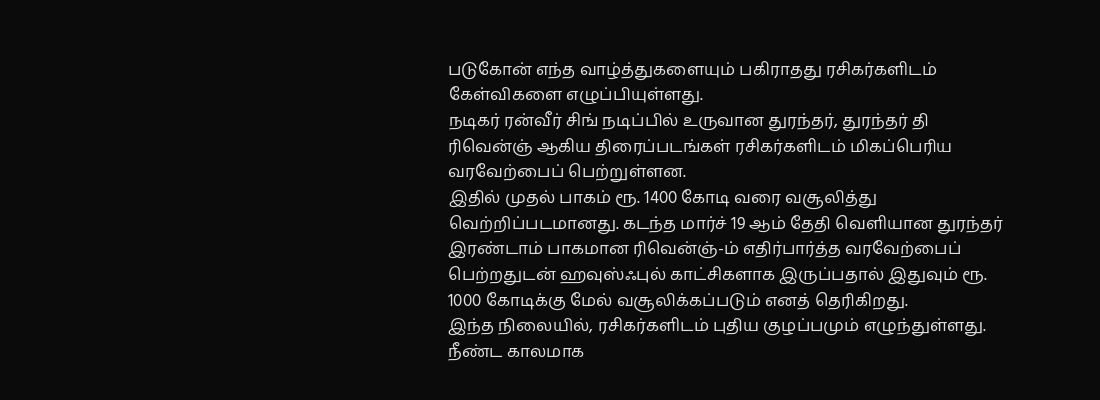படுகோன் எந்த வாழ்த்துகளையும் பகிராதது ரசிகர்களிடம் கேள்விகளை எழுப்பியுள்ளது.
நடிகர் ரன்வீர் சிங் நடிப்பில் உருவான துரந்தர், துரந்தர் தி ரிவென்ஞ் ஆகிய திரைப்படங்கள் ரசிகர்களிடம் மிகப்பெரிய வரவேற்பைப் பெற்றுள்ளன.
இதில் முதல் பாகம் ரூ. 1400 கோடி வரை வசூலித்து வெற்றிப்படமானது. கடந்த மார்ச் 19 ஆம் தேதி வெளியான துரந்தர் இரண்டாம் பாகமான ரிவென்ஞ்-ம் எதிர்பார்த்த வரவேற்பைப் பெற்றதுடன் ஹவுஸ்ஃபுல் காட்சிகளாக இருப்பதால் இதுவும் ரூ. 1000 கோடிக்கு மேல் வசூலிக்கப்படும் எனத் தெரிகிறது.
இந்த நிலையில், ரசிகர்களிடம் புதிய குழப்பமும் எழுந்துள்ளது. நீண்ட காலமாக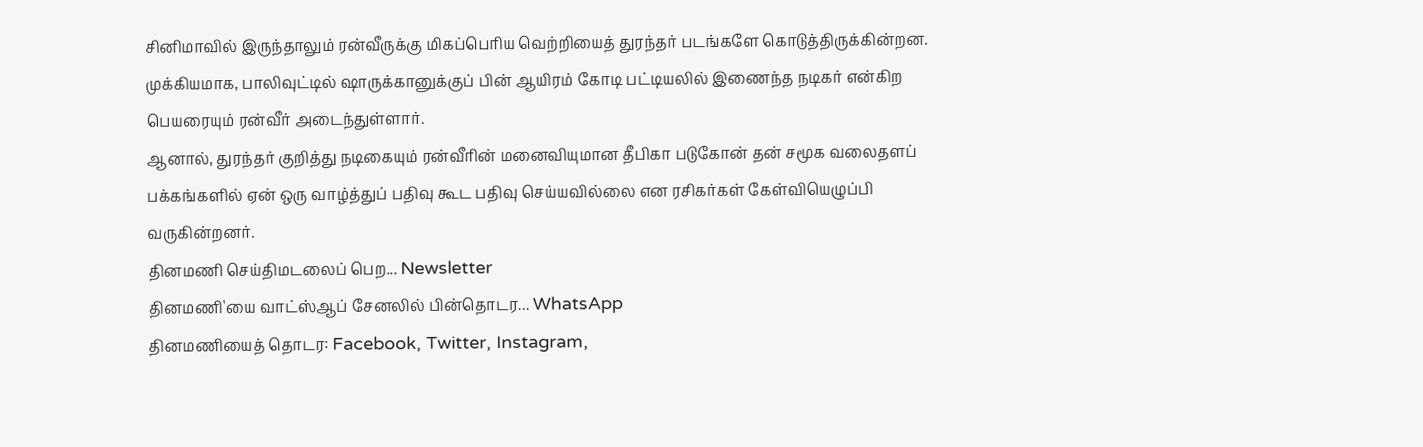சினிமாவில் இருந்தாலும் ரன்வீருக்கு மிகப்பெரிய வெற்றியைத் துரந்தர் படங்களே கொடுத்திருக்கின்றன.
முக்கியமாக, பாலிவுட்டில் ஷாருக்கானுக்குப் பின் ஆயிரம் கோடி பட்டியலில் இணைந்த நடிகர் என்கிற பெயரையும் ரன்வீர் அடைந்துள்ளார்.
ஆனால், துரந்தர் குறித்து நடிகையும் ரன்வீரின் மனைவியுமான தீபிகா படுகோன் தன் சமூக வலைதளப் பக்கங்களில் ஏன் ஒரு வாழ்த்துப் பதிவு கூட பதிவு செய்யவில்லை என ரசிகர்கள் கேள்வியெழுப்பி வருகின்றனர்.
தினமணி செய்திமடலைப் பெற... Newsletter
தினமணி'யை வாட்ஸ்ஆப் சேனலில் பின்தொடர... WhatsApp
தினமணியைத் தொடர: Facebook, Twitter, Instagram,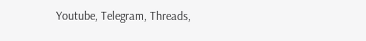Youtube, Telegram, Threads,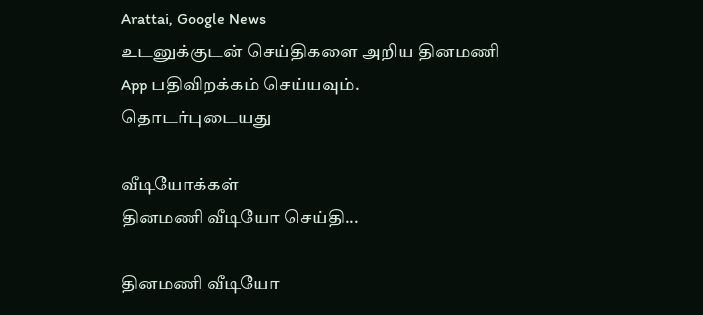Arattai, Google News
உடனுக்குடன் செய்திகளை அறிய தினமணி App பதிவிறக்கம் செய்யவும்.
தொடர்புடையது

வீடியோக்கள்
தினமணி வீடியோ செய்தி...

தினமணி வீடியோ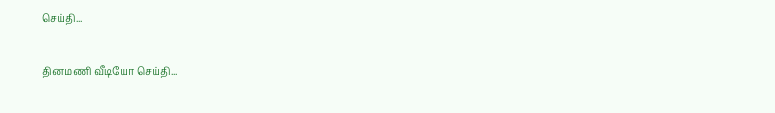செய்தி...

தினமணி வீடியோ செய்தி...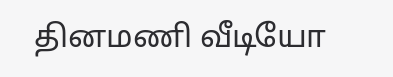தினமணி வீடியோ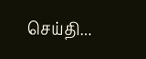செய்தி...